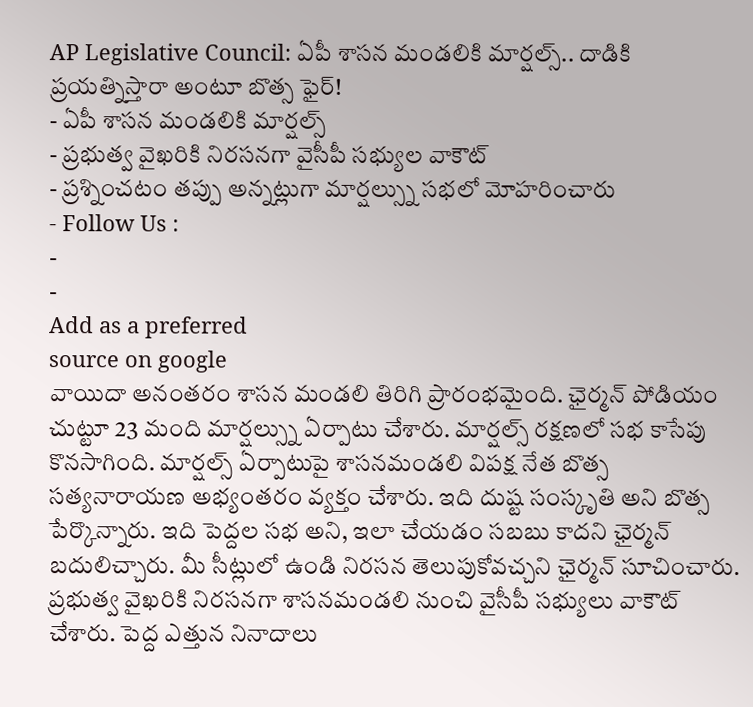AP Legislative Council: ఏపీ శాసన మండలికి మార్షల్స్.. దాడికి ప్రయత్నిస్తారా అంటూ బొత్స ఫైర్!
- ఏపీ శాసన మండలికి మార్షల్స్
- ప్రభుత్వ వైఖరికి నిరసనగా వైసీపీ సభ్యుల వాకౌట్
- ప్రశ్నించటం తప్పు అన్నట్లుగా మార్షల్స్ను సభలో మోహరించారు
- Follow Us :
-
-
Add as a preferred
source on google
వాయిదా అనంతరం శాసన మండలి తిరిగి ప్రారంభమైంది. ఛైర్మన్ పోడియం చుట్టూ 23 మంది మార్షల్స్ను ఏర్పాటు చేశారు. మార్షల్స్ రక్షణలో సభ కాసేపు కొనసాగింది. మార్షల్స్ ఏర్పాటుపై శాసనమండలి విపక్ష నేత బొత్స సత్యనారాయణ అభ్యంతరం వ్యక్తం చేశారు. ఇది దుష్ట సంస్కృతి అని బొత్స పేర్కొన్నారు. ఇది పెద్దల సభ అని, ఇలా చేయడం సబబు కాదని ఛైర్మన్ బదులిచ్చారు. మీ సీట్లులో ఉండి నిరసన తెలుపుకోవచ్చని ఛైర్మన్ సూచించారు. ప్రభుత్వ వైఖరికి నిరసనగా శాసనమండలి నుంచి వైసీపీ సభ్యులు వాకౌట్ చేశారు. పెద్ద ఎత్తున నినాదాలు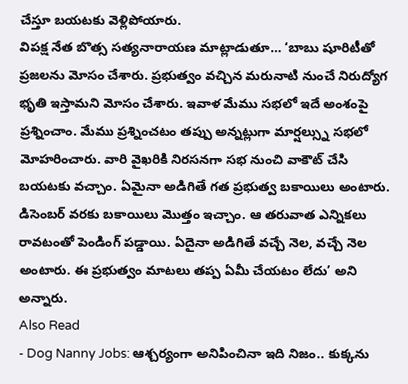చేస్తూ బయటకు వెళ్లిపోయారు.
విపక్ష నేత బొత్స సత్యనారాయణ మాట్లాడుతూ… ‘బాబు షూరిటీతో ప్రజలను మోసం చేశారు. ప్రభుత్వం వచ్చిన మరునాటి నుంచే నిరుద్యోగ భృతి ఇస్తామని మోసం చేశారు. ఇవాళ మేము సభలో ఇదే అంశంపై ప్రశ్నించాం. మేము ప్రశ్నించటం తప్పు అన్నట్లుగా మార్షల్స్ను సభలో మోహరించారు. వారి వైఖరికి నిరసనగా సభ నుంచి వాకౌట్ చేసి బయటకు వచ్చాం. ఏమైనా అడిగితే గత ప్రభుత్వ బకాయిలు అంటారు. డిసెంబర్ వరకు బకాయిలు మొత్తం ఇచ్చాం. ఆ తరువాత ఎన్నికలు రావటంతో పెండింగ్ పడ్డాయి. ఏదైనా అడిగితే వచ్చే నెల, వచ్చే నెల అంటారు. ఈ ప్రభుత్వం మాటలు తప్ప ఏమీ చేయటం లేదు’ అని అన్నారు.
Also Read
- Dog Nanny Jobs: ఆశ్చర్యంగా అనిపించినా ఇది నిజం.. కుక్కను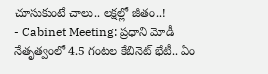చూసుకుంటే చాలు.. లక్షల్లో జీతం..!
- Cabinet Meeting: ప్రధాని మోడీ నేతృత్వంలో 4.5 గంటల కేబినెట్ భేటీ.. ఏం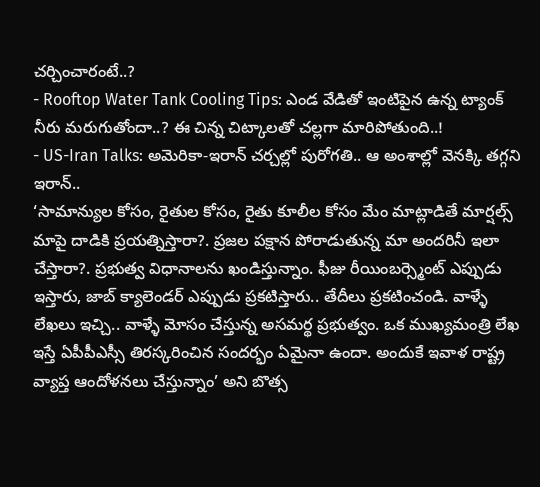చర్చించారంటే..?
- Rooftop Water Tank Cooling Tips: ఎండ వేడితో ఇంటిపైన ఉన్న ట్యాంక్ నీరు మరుగుతోందా..? ఈ చిన్న చిట్కాలతో చల్లగా మారిపోతుంది..!
- US-Iran Talks: అమెరికా-ఇరాన్ చర్చల్లో పురోగతి.. ఆ అంశాల్లో వెనక్కి తగ్గని ఇరాన్..
‘సామాన్యుల కోసం, రైతుల కోసం, రైతు కూలీల కోసం మేం మాట్లాడితే మార్షల్స్ మాపై దాడికి ప్రయత్నిస్తారా?. ప్రజల పక్షాన పోరాడుతున్న మా అందరినీ ఇలా చేస్తారా?. ప్రభుత్వ విధానాలను ఖండిస్తున్నాం. ఫీజు రీయింబర్స్మెంట్ ఎప్పుడు ఇస్తారు, జాబ్ క్యాలెండర్ ఎప్పుడు ప్రకటిస్తారు.. తేదీలు ప్రకటించండి. వాళ్ళే లేఖలు ఇచ్చి.. వాళ్ళే మోసం చేస్తున్న అసమర్థ ప్రభుత్వం. ఒక ముఖ్యమంత్రి లేఖ ఇస్తే ఏపీపీఎస్సీ తిరస్కరించిన సందర్భం ఏమైనా ఉందా. అందుకే ఇవాళ రాష్ట్ర వ్యాప్త ఆందోళనలు చేస్తున్నాం’ అని బొత్స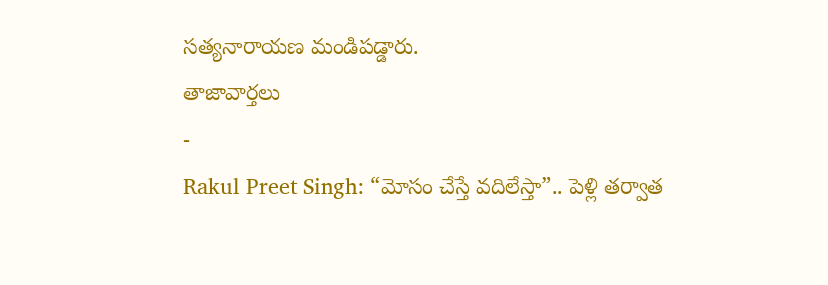సత్యనారాయణ మండిపడ్డారు.
తాజావార్తలు
-
Rakul Preet Singh: “మోసం చేస్తే వదిలేస్తా”.. పెళ్లి తర్వాత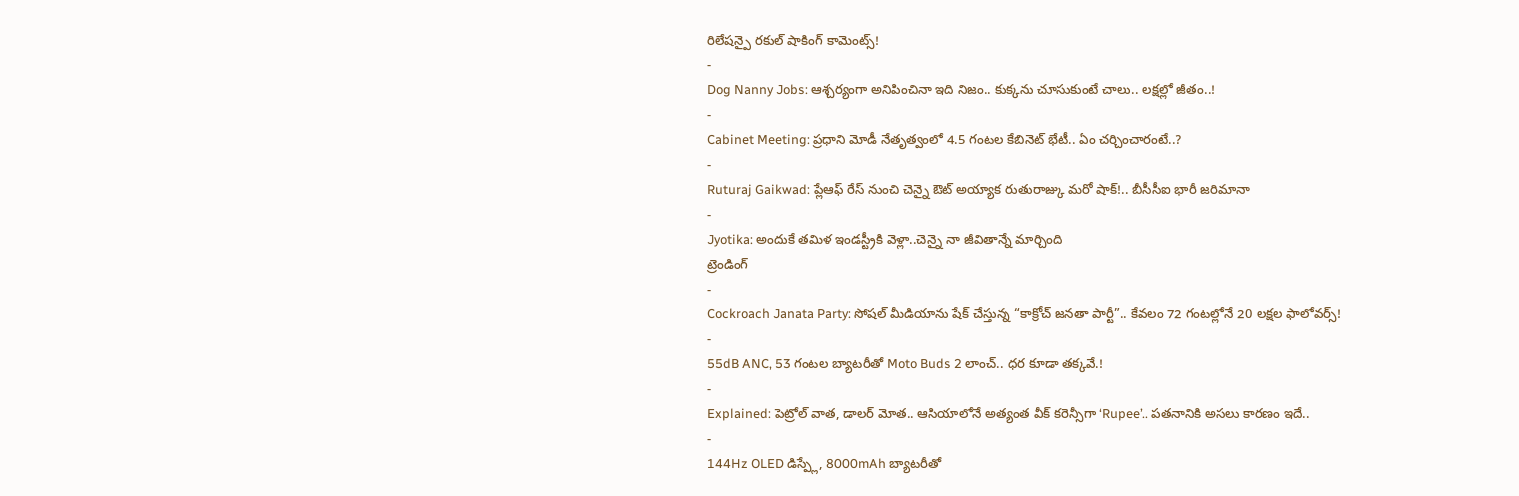రిలేషన్పై రకుల్ షాకింగ్ కామెంట్స్!
-
Dog Nanny Jobs: ఆశ్చర్యంగా అనిపించినా ఇది నిజం.. కుక్కను చూసుకుంటే చాలు.. లక్షల్లో జీతం..!
-
Cabinet Meeting: ప్రధాని మోడీ నేతృత్వంలో 4.5 గంటల కేబినెట్ భేటీ.. ఏం చర్చించారంటే..?
-
Ruturaj Gaikwad: ప్లేఆఫ్ రేస్ నుంచి చెన్నై ఔట్ అయ్యాక రుతురాజ్కు మరో షాక్!.. బీసీసీఐ భారీ జరిమానా
-
Jyotika: అందుకే తమిళ ఇండస్ట్రీకి వెళ్లా..చెన్నై నా జీవితాన్నే మార్చింది
ట్రెండింగ్
-
Cockroach Janata Party: సోషల్ మీడియాను షేక్ చేస్తున్న “కాక్రోచ్ జనతా పార్టీ”.. కేవలం 72 గంటల్లోనే 20 లక్షల ఫాలోవర్స్!
-
55dB ANC, 53 గంటల బ్యాటరీతో Moto Buds 2 లాంచ్.. ధర కూడా తక్కవే.!
-
Explained: పెట్రోల్ వాత, డాలర్ మోత.. ఆసియాలోనే అత్యంత వీక్ కరెన్సీగా ‘Rupee’.. పతనానికి అసలు కారణం ఇదే..
-
144Hz OLED డిస్ప్లే, 8000mAh బ్యాటరీతో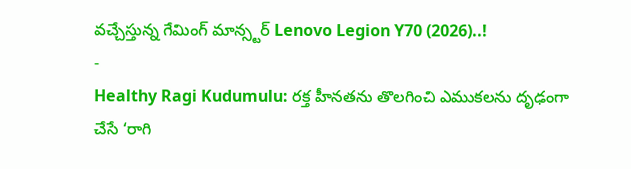వచ్చేస్తున్న గేమింగ్ మాన్స్టర్ Lenovo Legion Y70 (2026)..!
-
Healthy Ragi Kudumulu: రక్త హీనతను తొలగించి ఎముకలను దృఢంగా చేసే ‘రాగి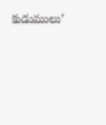కుడుములు’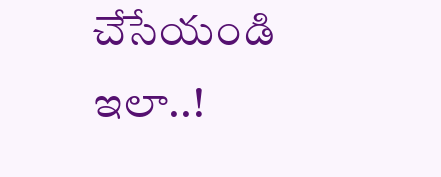చేసేయండి ఇలా..!